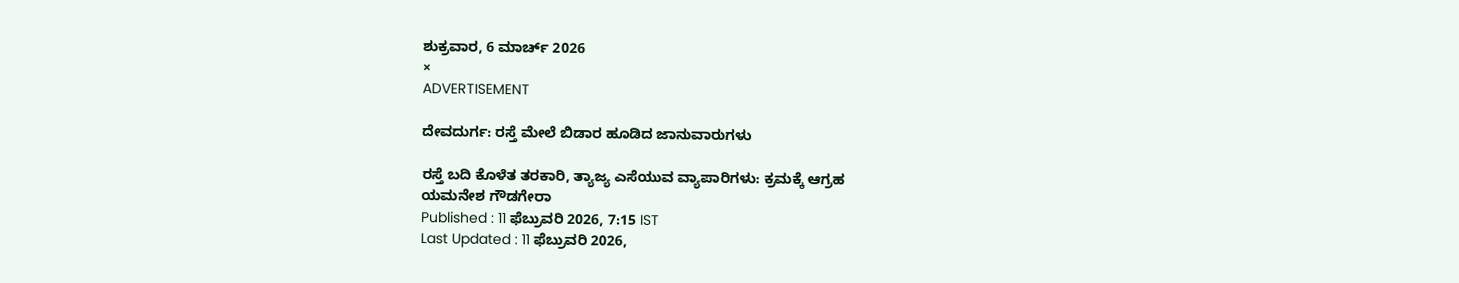ಶುಕ್ರವಾರ, 6 ಮಾರ್ಚ್ 2026
×
ADVERTISEMENT

ದೇವದುರ್ಗ: ರಸ್ತೆ ಮೇಲೆ ಬಿಡಾರ ಹೂಡಿದ ಜಾನುವಾರುಗಳು

ರಸ್ತೆ ಬದಿ ಕೊಳೆತ ತರಕಾರಿ, ತ್ಯಾಜ್ಯ ಎಸೆಯುವ ವ್ಯಾಪಾರಿಗಳು: ಕ್ರಮಕ್ಕೆ ಆಗ್ರಹ
ಯಮನೇಶ ಗೌಡಗೇರಾ
Published : 11 ಫೆಬ್ರುವರಿ 2026, 7:15 IST
Last Updated : 11 ಫೆಬ್ರುವರಿ 2026,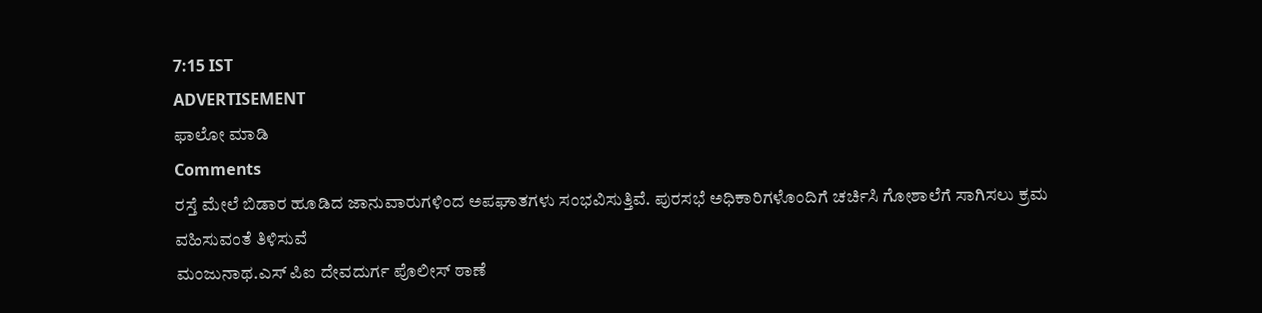7:15 IST
ADVERTISEMENT
ಫಾಲೋ ಮಾಡಿ
Comments
ರಸ್ತೆ ಮೇಲೆ ಬಿಡಾರ ಹೂಡಿದ ಜಾನುವಾರುಗಳಿಂದ ಅಪಘಾತಗಳು ಸಂಭವಿಸುತ್ತಿವೆ. ಪುರಸಭೆ ಅಧಿಕಾರಿಗಳೊಂದಿಗೆ ಚರ್ಚಿಸಿ ಗೋಶಾಲೆಗೆ ಸಾಗಿಸಲು ಕ್ರಮ ವಹಿಸುವಂತೆ ತಿಳಿಸುವೆ
ಮಂಜುನಾಥ.ಎಸ್ ಪಿಐ ದೇವದುರ್ಗ ಪೊಲೀಸ್ ಠಾಣೆ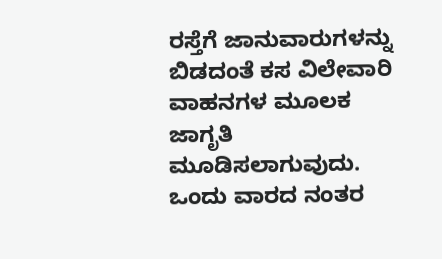ರಸ್ತೆಗೆ ಜಾನುವಾರುಗಳನ್ನು ಬಿಡದಂತೆ ಕಸ ವಿಲೇವಾರಿ ವಾಹನಗಳ ಮೂಲಕ ಜಾಗೃತಿ ಮೂಡಿಸಲಾಗುವುದು. ಒಂದು ವಾರದ ನಂತರ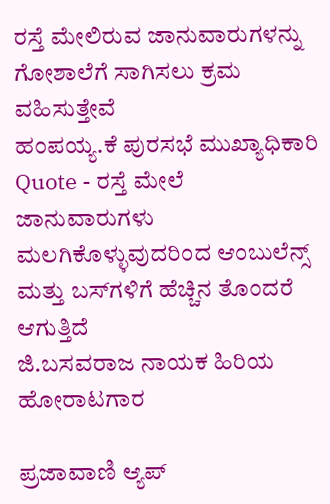ರಸ್ತೆ ಮೇಲಿರುವ ಜಾನುವಾರುಗಳನ್ನು ಗೋಶಾಲೆಗೆ ಸಾಗಿಸಲು ಕ್ರಮ ವಹಿಸುತ್ತೇವೆ
ಹಂಪಯ್ಯ.ಕೆ ಪುರಸಭೆ ಮುಖ್ಯಾಧಿಕಾರಿ
Quote - ರಸ್ತೆ ಮೇಲೆ ಜಾನುವಾರುಗಳು ಮಲಗಿಕೊಳ್ಳುವುದರಿಂದ ಆಂಬುಲೆನ್ಸ್ ಮತ್ತು ಬಸ್‌ಗಳಿಗೆ ಹೆಚ್ಚಿನ ತೊಂದರೆ ಆಗುತ್ತಿದೆ
ಜಿ.ಬಸವರಾಜ ನಾಯಕ ಹಿರಿಯ ಹೋರಾಟಗಾರ

ಪ್ರಜಾವಾಣಿ ಆ್ಯಪ್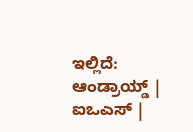ಇಲ್ಲಿದೆ: ಆಂಡ್ರಾಯ್ಡ್ | ಐಒಎಸ್ |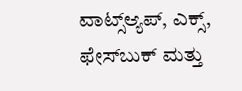ವಾಟ್ಸ್ಆ್ಯಪ್, ಎಕ್ಸ್, ಫೇಸ್‌ಬುಕ್ ಮತ್ತು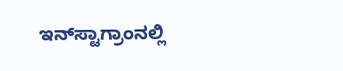ಇನ್‌ಸ್ಟಾಗ್ರಾಂನಲ್ಲಿ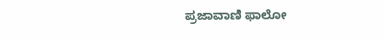ಪ್ರಜಾವಾಣಿ ಫಾಲೋ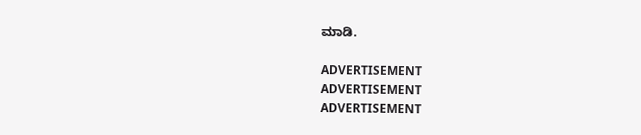ಮಾಡಿ.

ADVERTISEMENT
ADVERTISEMENT
ADVERTISEMENT